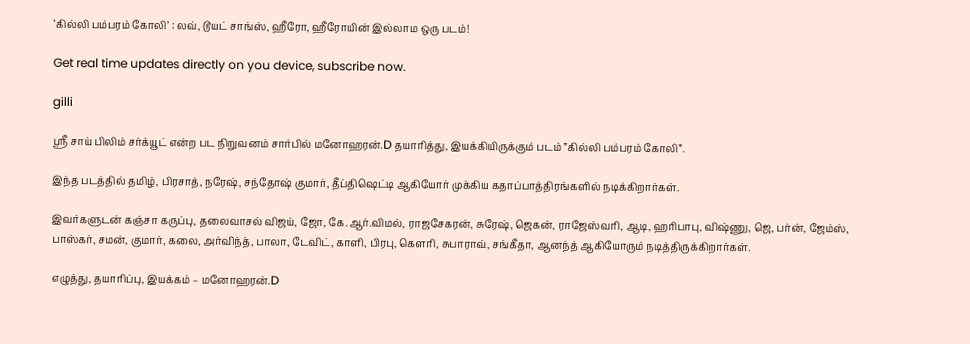‘கில்லி பம்பரம் கோலி’ : லவ், டூயட் சாங்ஸ், ஹீரோ, ஹீரோயின் இல்லாம ஒரு படம்!

Get real time updates directly on you device, subscribe now.

gilli

ஸ்ரீ சாய் பிலிம் சர்க்யூட் என்ற பட நிறுவனம் சார்பில் மனோஹரன்.D தயாரித்து, இயக்கியிருக்கும் படம் ”கில்லி பம்பரம் கோலி”.

இந்த படத்தில் தமிழ், பிரசாத், நரேஷ், சந்தோஷ் குமார், தீப்திஷெட்டி ஆகியோர் முக்கிய கதாப்பாத்திரங்களில் நடிக்கிறார்கள்.

இவர்களுடன் கஞ்சா கருப்பு, தலைவாசல் விஜய், ஜோ, கே.ஆர்.விமல், ராஜசேகரன், சுரேஷ், ஜெகன், ராஜேஸ்வரி, ஆடி, ஹரிபாபு, விஷ்ணு, ஜெ, பர்ன், ஜேம்ஸ், பாஸ்கர், சமன், குமார், கலை, அர்விந்த், பாலா, டேவிட், காளி, பிரபு, கௌரி, சுபாராவ், சங்கீதா, ஆனந்த் ஆகியோரும் நடித்திருக்கிறார்கள்.

எழுத்து, தயாரிப்பு, இயக்கம் – மனோஹரன்.D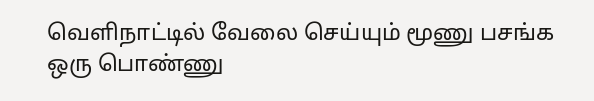வெளிநாட்டில் வேலை செய்யும் மூணு பசங்க ஒரு பொண்ணு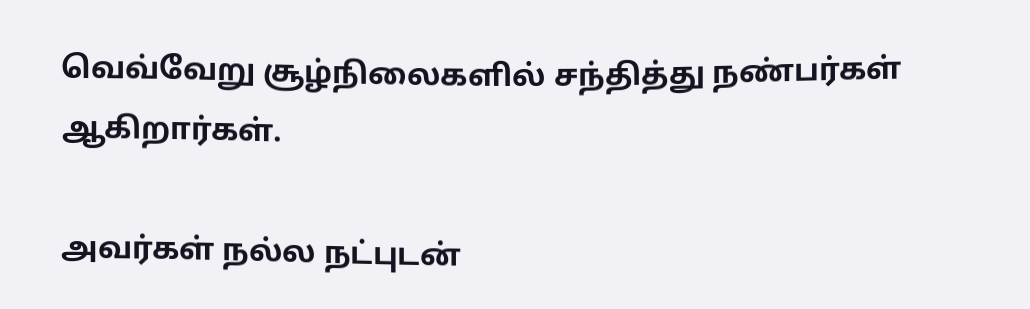வெவ்வேறு சூழ்நிலைகளில் சந்தித்து நண்பர்கள் ஆகிறார்கள்.

அவர்கள் நல்ல நட்புடன்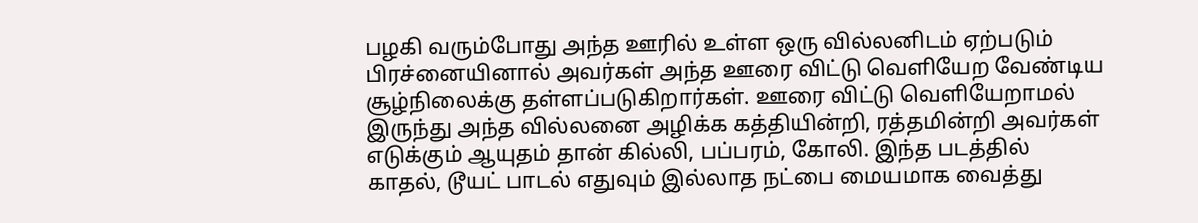பழகி வரும்போது அந்த ஊரில் உள்ள ஒரு வில்லனிடம் ஏற்படும் பிரச்னையினால் அவர்கள் அந்த ஊரை விட்டு வெளியேற வேண்டிய சூழ்நிலைக்கு தள்ளப்படுகிறார்கள். ஊரை விட்டு வெளியேறாமல் இருந்து அந்த வில்லனை அழிக்க கத்தியின்றி, ரத்தமின்றி அவர்கள் எடுக்கும் ஆயுதம் தான் கில்லி, பப்பரம், கோலி. இந்த படத்தில் காதல், டூயட் பாடல் எதுவும் இல்லாத நட்பை மையமாக வைத்து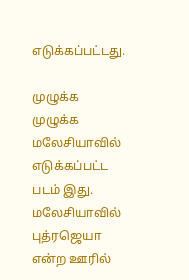எடுக்கப்பட்டது.

முழுக்க முழுக்க மலேசியாவில் எடுக்கப்பட்ட படம் இது. மலேசியாவில் புத்ரஜெயா என்ற ஊரில்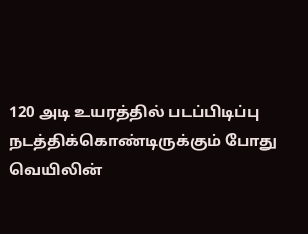120 அடி உயரத்தில் படப்பிடிப்பு நடத்திக்கொண்டிருக்கும் போது வெயிலின்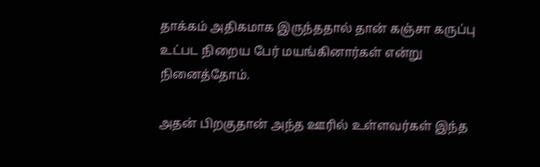தாக்கம் அதிகமாக இருந்ததால் தான் கஞ்சா கருப்பு உட்பட நிறைய பேர் மயங்கினார்கள் என்று நினைத்தோம்.

அதன் பிறகுதான் அந்த ஊரில் உள்ளவர்கள் இந்த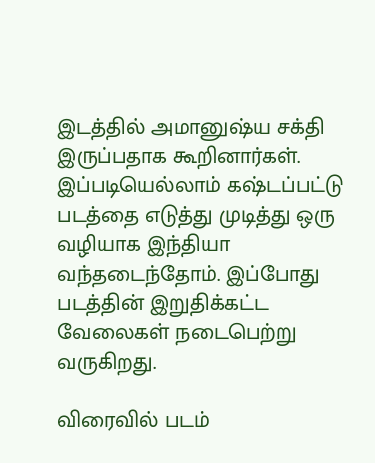இடத்தில் அமானுஷ்ய சக்தி இருப்பதாக கூறினார்கள். இப்படியெல்லாம் கஷ்டப்பட்டு படத்தை எடுத்து முடித்து ஒரு வழியாக இந்தியா வந்தடைந்தோம். இப்போது படத்தின் இறுதிக்கட்ட வேலைகள் நடைபெற்று வருகிறது.

விரைவில் படம்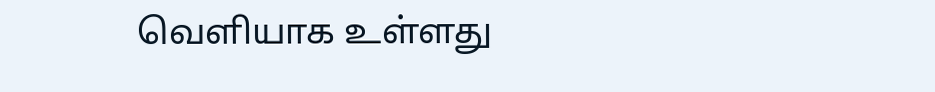வெளியாக உள்ளது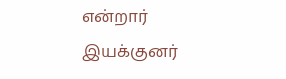என்றார் இயக்குனர்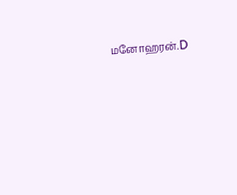மனோஹரன்.D